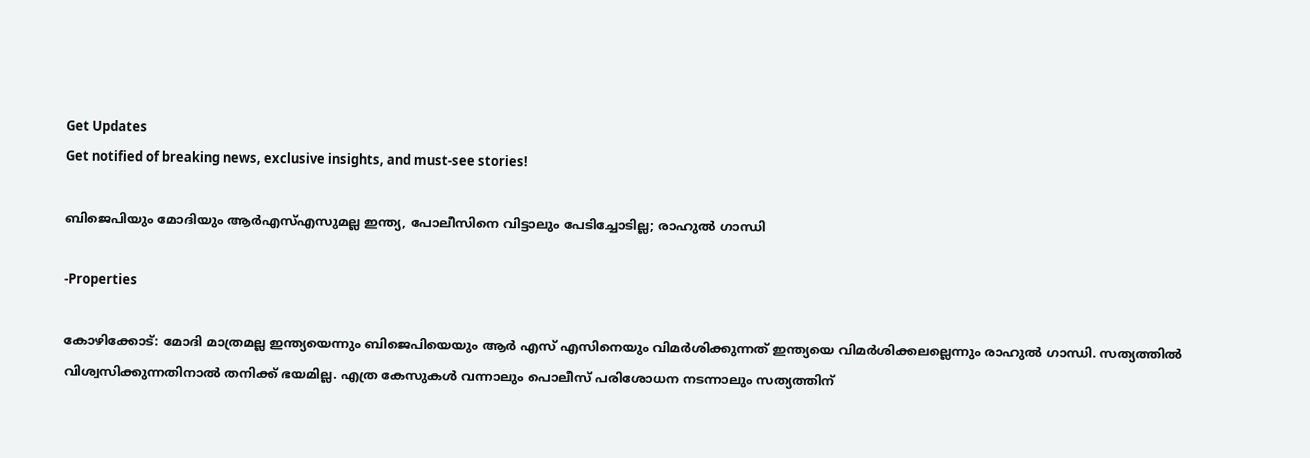Get Updates
Get notified of breaking news, exclusive insights, and must-see stories!

ബിജെപിയും മോദിയും ആർഎസ്എസുമല്ല ഇന്ത്യ, പോലീസിനെ വിട്ടാലും പേടിച്ചോടില്ല; രാഹുൽ ഗാന്ധി

-Properties

കോഴിക്കോട്: മോദി മാത്രമല്ല ഇന്ത്യയെന്നും ബിജെപിയെയും ആർ എസ് എസിനെയും വിമർശിക്കുന്നത് ഇന്ത്യയെ വിമർശിക്കലല്ലെന്നും രാഹുൽ ഗാന്ധി. സത്യത്തിൽ വിശ്വസിക്കുന്നതിനാൽ തനിക്ക് ഭയമില്ല. എത്ര കേസുകൾ വന്നാലും പൊലീസ് പരിശോധന നടന്നാലും സത്യത്തിന്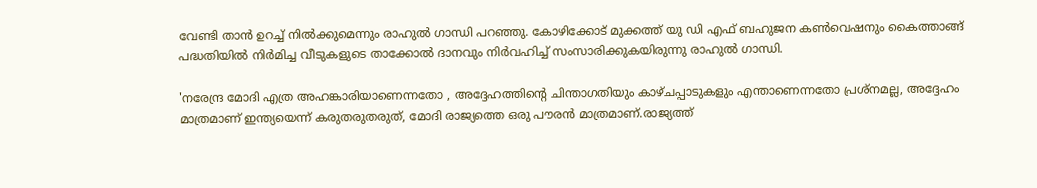വേണ്ടി താൻ ഉറച്ച് നിൽക്കുമെന്നും രാഹുൽ ഗാന്ധി പറഞ്ഞു. കോഴിക്കോട് മുക്കത്ത് യു ഡി എഫ് ബഹുജന കൺവെഷനും കൈത്താങ്ങ് പദ്ധതിയിൽ നിർമിച്ച വീടുകളുടെ താക്കോൽ ദാനവും നിർവഹിച്ച് സംസാരിക്കുകയിരുന്നു രാഹുൽ ഗാന്ധി.

'നരേന്ദ്ര മോദി എത്ര അഹങ്കാരിയാണെന്നതോ , അദ്ദേഹത്തിന്റെ ചിന്താഗതിയും കാഴ്ചപ്പാടുകളും എന്താണെന്നതോ പ്രശ്നമല്ല, അദ്ദേഹം മാത്രമാണ് ഇന്ത്യയെന്ന് കരുതരുതരുത്, മോദി രാജ്യത്തെ ഒരു പൗരൻ മാത്രമാണ്.രാജ്യത്ത്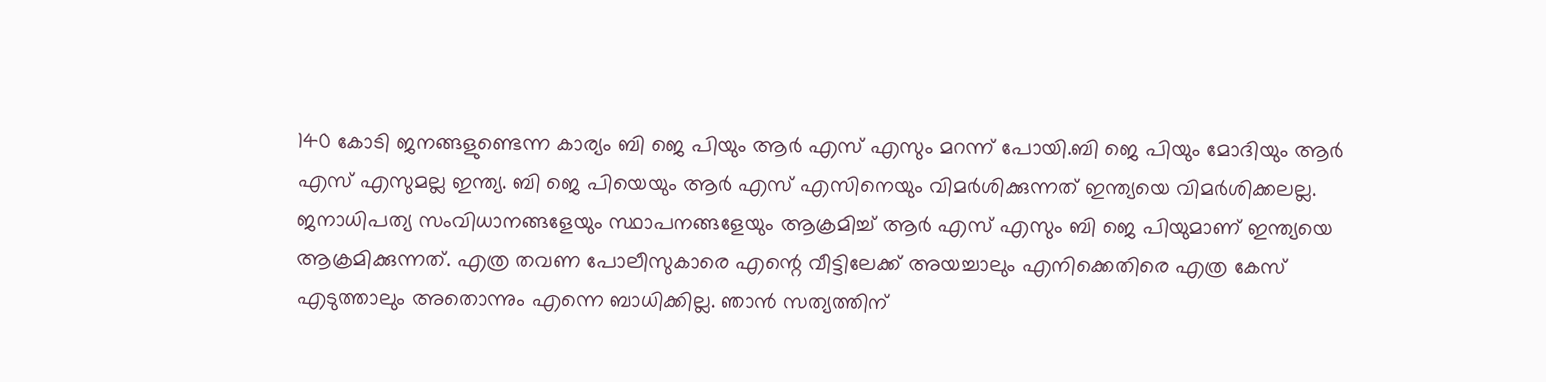140 കോടി ജനങ്ങളുണ്ടെന്ന കാര്യം ബി ജെ പിയും ആർ എസ് എസും മറന്ന് പോയി.ബി ജെ പിയും മോദിയും ആർ എസ് എസുമല്ല ഇന്ത്യ. ബി ജെ പിയെയും ആർ എസ് എസിനെയും വിമർശിക്കുന്നത് ഇന്ത്യയെ വിമർശിക്കലല്ല. ജനാധിപത്യ സംവിധാനങ്ങളേയും സ്ഥാപനങ്ങളേയും ആക്രമിച്ച് ആർ എസ് എസും ബി ജെ പിയുമാണ് ഇന്ത്യയെ ആക്രമിക്കുന്നത്. എത്ര തവണ പോലീസുകാരെ എന്റെ വീട്ടിലേക്ക് അയച്ചാലും എനിക്കെതിരെ എത്ര കേസ് എടുത്താലും അതൊന്നും എന്നെ ബാധിക്കില്ല. ഞാൻ സത്യത്തിന്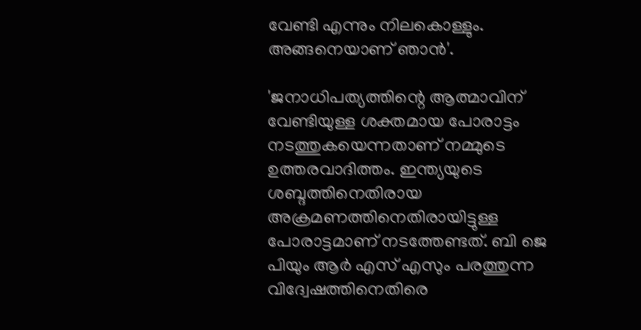വേണ്ടി എന്നും നിലകൊള്ളും. അങ്ങനെയാണ് ഞാൻ'.

'ജനാധിപത്യത്തിന്റെ ആത്മാവിന് വേണ്ടിയുള്ള ശക്തമായ പോരാട്ടം നടത്തുകയെന്നതാണ് നമ്മുടെ ഉത്തരവാദിത്തം. ഇന്ത്യയുടെ ശബ്ദത്തിനെതിരായ അക്രമണത്തിനെതിരായിട്ടുള്ള പോരാട്ടമാണ് നടത്തേണ്ടത്. ബി ജെ പിയും ആർ എസ് എസും പരത്തുന്ന വിദ്വേഷത്തിനെതിരെ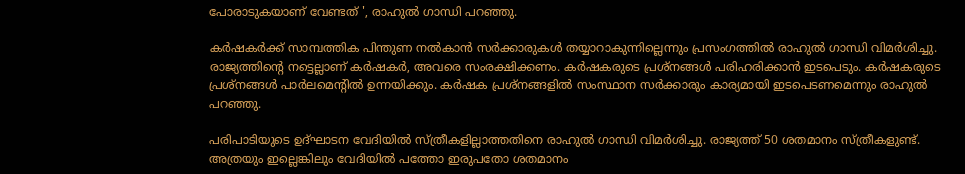പോരാടുകയാണ് വേണ്ടത് ', രാഹുൽ ഗാന്ധി പറഞ്ഞു.

കർഷകർക്ക് സാമ്പത്തിക പിന്തുണ നൽകാൻ സർക്കാരുകൾ തയ്യാറാകുന്നില്ലെന്നും പ്രസംഗത്തിൽ രാഹുൽ ഗാന്ധി വിമർശിച്ചു. രാജ്യത്തിൻ്റെ നട്ടെല്ലാണ് കർഷകർ, അവരെ സംരക്ഷിക്കണം. കർഷകരുടെ പ്രശ്നങ്ങൾ പരിഹരിക്കാൻ ഇടപെടും. കർഷകരുടെ പ്രശ്നങ്ങൾ പാർലമെൻ്റിൽ ഉന്നയിക്കും. കർഷക പ്രശ്നങ്ങളിൽ സംസ്ഥാന സർക്കാരും കാര്യമായി ഇടപെടണമെന്നും രാഹുൽ പറഞ്ഞു.

പരിപാടിയുടെ ഉദ്ഘാടന വേദിയിൽ സ്ത്രീകളില്ലാത്തതിനെ രാഹുൽ ഗാന്ധി വിമർശിച്ചു. രാജ്യത്ത് 50 ശതമാനം സ്ത്രീകളുണ്ട്. അത്രയും ഇല്ലെങ്കിലും വേദിയിൽ പത്തോ ഇരുപതോ ശതമാനം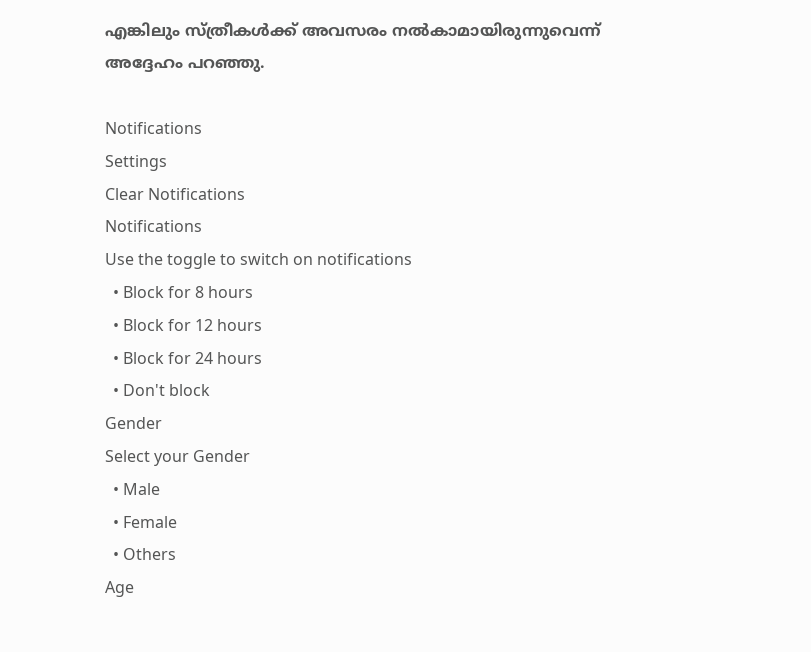എങ്കിലും സ്ത്രീകൾക്ക് അവസരം നൽകാമായിരുന്നുവെന്ന് അദ്ദേഹം പറഞ്ഞു.

Notifications
Settings
Clear Notifications
Notifications
Use the toggle to switch on notifications
  • Block for 8 hours
  • Block for 12 hours
  • Block for 24 hours
  • Don't block
Gender
Select your Gender
  • Male
  • Female
  • Others
Age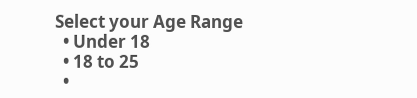Select your Age Range
  • Under 18
  • 18 to 25
  •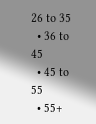26 to 35
  • 36 to 45
  • 45 to 55
  • 55+